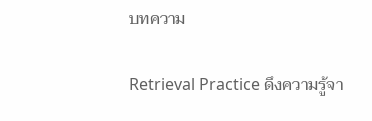บทความ

Retrieval Practice ดึงความรู้จา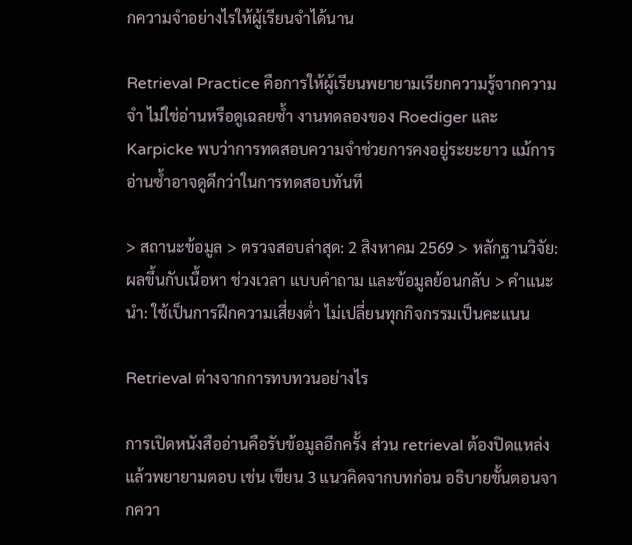กความจำอย่างไรให้ผู้เรียนจำได้นาน

Retrieval Practice คือการให้ผู้เรียนพยายามเรียกความรู้จากความจำ ไม่ใช่อ่านหรือดูเฉลยซ้ำ งานทดลองของ Roediger และ Karpicke พบว่าการทดสอบความจำช่วยการคงอยู่ระยะยาว แม้การอ่านซ้ำอาจดูดีกว่าในการทดสอบทันที

> สถานะข้อมูล > ตรวจสอบล่าสุด: 2 สิงหาคม 2569 > หลักฐานวิจัย: ผลขึ้นกับเนื้อหา ช่วงเวลา แบบคำถาม และข้อมูลย้อนกลับ > คำแนะนำ: ใช้เป็นการฝึกความเสี่ยงต่ำ ไม่เปลี่ยนทุกกิจกรรมเป็นคะแนน

Retrieval ต่างจากการทบทวนอย่างไร

การเปิดหนังสืออ่านคือรับข้อมูลอีกครั้ง ส่วน retrieval ต้องปิดแหล่งแล้วพยายามตอบ เช่น เขียน 3 แนวคิดจากบทก่อน อธิบายขั้นตอนจากควา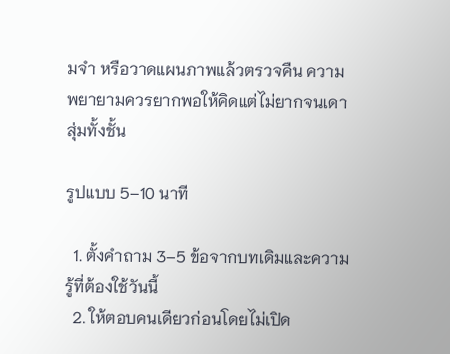มจำ หรือวาดแผนภาพแล้วตรวจคืน ความพยายามควรยากพอให้คิดแต่ไม่ยากจนเดาสุ่มทั้งชั้น

รูปแบบ 5–10 นาที

  1. ตั้งคำถาม 3–5 ข้อจากบทเดิมและความรู้ที่ต้องใช้วันนี้
  2. ให้ตอบคนเดียวก่อนโดยไม่เปิด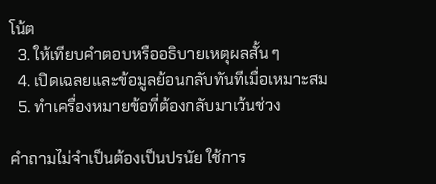โน้ต
  3. ให้เทียบคำตอบหรืออธิบายเหตุผลสั้น ๆ
  4. เปิดเฉลยและข้อมูลย้อนกลับทันทีเมื่อเหมาะสม
  5. ทำเครื่องหมายข้อที่ต้องกลับมาเว้นช่วง

คำถามไม่จำเป็นต้องเป็นปรนัย ใช้การ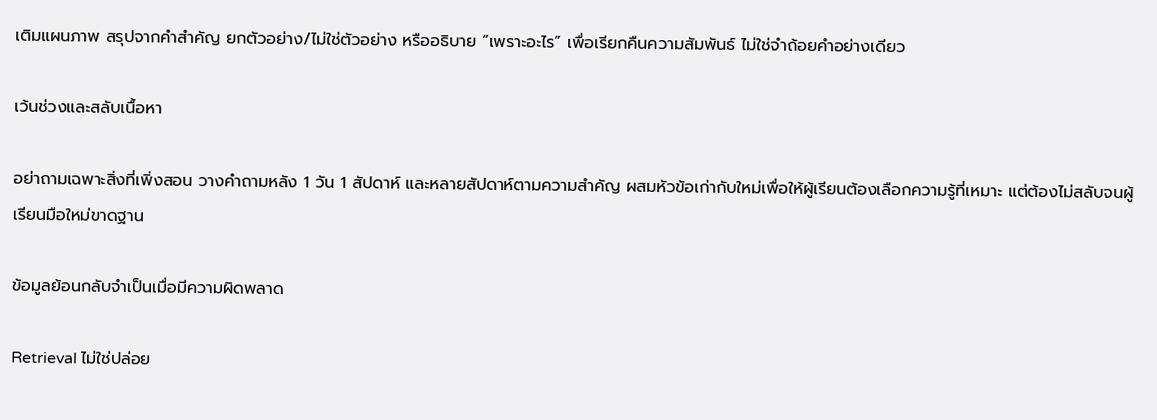เติมแผนภาพ สรุปจากคำสำคัญ ยกตัวอย่าง/ไม่ใช่ตัวอย่าง หรืออธิบาย “เพราะอะไร” เพื่อเรียกคืนความสัมพันธ์ ไม่ใช่จำถ้อยคำอย่างเดียว

เว้นช่วงและสลับเนื้อหา

อย่าถามเฉพาะสิ่งที่เพิ่งสอน วางคำถามหลัง 1 วัน 1 สัปดาห์ และหลายสัปดาห์ตามความสำคัญ ผสมหัวข้อเก่ากับใหม่เพื่อให้ผู้เรียนต้องเลือกความรู้ที่เหมาะ แต่ต้องไม่สลับจนผู้เรียนมือใหม่ขาดฐาน

ข้อมูลย้อนกลับจำเป็นเมื่อมีความผิดพลาด

Retrieval ไม่ใช่ปล่อย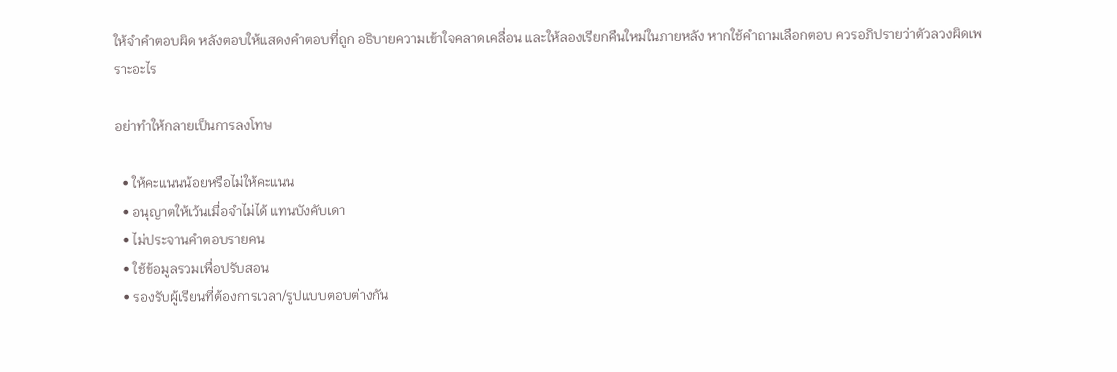ให้จำคำตอบผิด หลังตอบให้แสดงคำตอบที่ถูก อธิบายความเข้าใจคลาดเคลื่อน และให้ลองเรียกคืนใหม่ในภายหลัง หากใช้คำถามเลือกตอบ ควรอภิปรายว่าตัวลวงผิดเพราะอะไร

อย่าทำให้กลายเป็นการลงโทษ

  • ให้คะแนนน้อยหรือไม่ให้คะแนน
  • อนุญาตให้เว้นเมื่อจำไม่ได้ แทนบังคับเดา
  • ไม่ประจานคำตอบรายคน
  • ใช้ข้อมูลรวมเพื่อปรับสอน
  • รองรับผู้เรียนที่ต้องการเวลา/รูปแบบตอบต่างกัน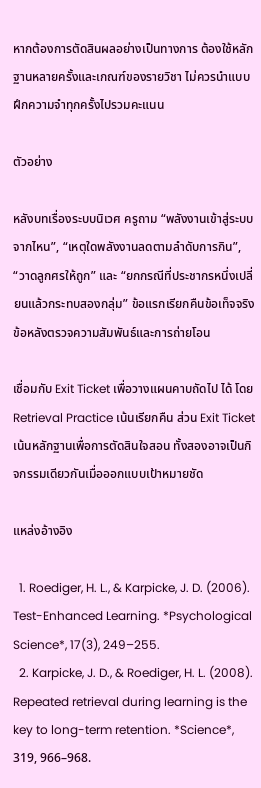หากต้องการตัดสินผลอย่างเป็นทางการ ต้องใช้หลักฐานหลายครั้งและเกณฑ์ของรายวิชา ไม่ควรนำแบบฝึกความจำทุกครั้งไปรวมคะแนน

ตัวอย่าง

หลังบทเรื่องระบบนิเวศ ครูถาม “พลังงานเข้าสู่ระบบจากไหน”, “เหตุใดพลังงานลดตามลำดับการกิน”, “วาดลูกศรให้ถูก” และ “ยกกรณีที่ประชากรหนึ่งเปลี่ยนแล้วกระทบสองกลุ่ม” ข้อแรกเรียกคืนข้อเท็จจริง ข้อหลังตรวจความสัมพันธ์และการถ่ายโอน

เชื่อมกับ Exit Ticket เพื่อวางแผนคาบถัดไป ได้ โดย Retrieval Practice เน้นเรียกคืน ส่วน Exit Ticket เน้นหลักฐานเพื่อการตัดสินใจสอน ทั้งสองอาจเป็นกิจกรรมเดียวกันเมื่อออกแบบเป้าหมายชัด

แหล่งอ้างอิง

  1. Roediger, H. L., & Karpicke, J. D. (2006). Test-Enhanced Learning. *Psychological Science*, 17(3), 249–255.
  2. Karpicke, J. D., & Roediger, H. L. (2008). Repeated retrieval during learning is the key to long-term retention. *Science*, 319, 966–968.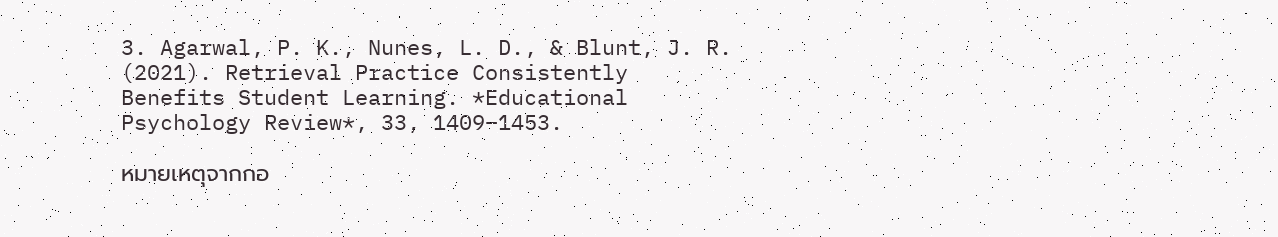3. Agarwal, P. K., Nunes, L. D., & Blunt, J. R. (2021). Retrieval Practice Consistently Benefits Student Learning. *Educational Psychology Review*, 33, 1409–1453.

หมายเหตุจากกอ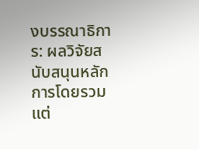งบรรณาธิการ: ผลวิจัยสนับสนุนหลักการโดยรวม แต่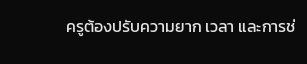ครูต้องปรับความยาก เวลา และการช่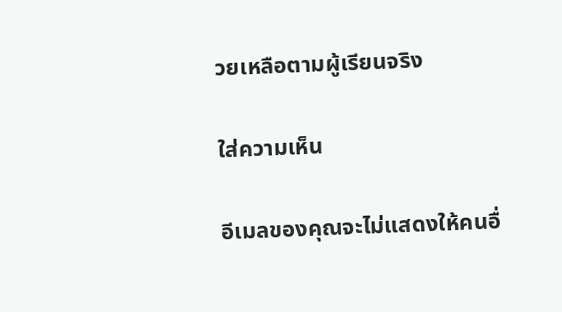วยเหลือตามผู้เรียนจริง

ใส่ความเห็น

อีเมลของคุณจะไม่แสดงให้คนอื่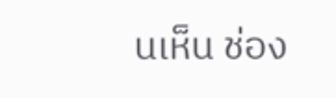นเห็น ช่อง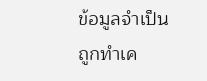ข้อมูลจำเป็นถูกทำเค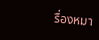รื่องหมา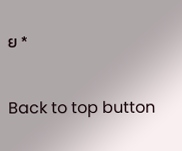ย *

Back to top button